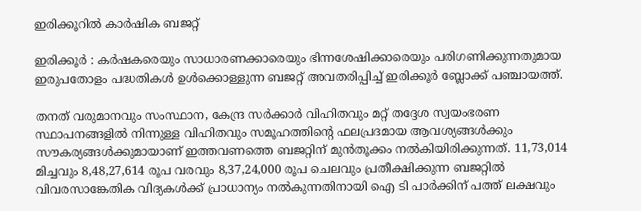ഇരിക്കൂറിൽ കാർഷിക ബജറ്റ്

ഇരിക്കൂര്‍ : കര്‍ഷകരെയും സാധാരണക്കാരെയും ഭിന്നശേഷിക്കാരെയും പരിഗണിക്കുന്നതുമായ ഇരുപതോളം പദ്ധതികള്‍ ഉള്‍ക്കൊള്ളുന്ന ബജറ്റ് അവതരിപ്പിച്ച് ഇരിക്കൂര്‍ ബ്ലോക്ക് പഞ്ചായത്ത്.

തനത് വരുമാനവും സംസ്ഥാന, കേന്ദ്ര സര്‍ക്കാര്‍ വിഹിതവും മറ്റ് തദ്ദേശ സ്വയംഭരണ സ്ഥാപനങ്ങളില്‍ നിന്നുള്ള വിഹിതവും സമൂഹത്തിന്റെ ഫലപ്രദമായ ആവശ്യങ്ങള്‍ക്കും സൗകര്യങ്ങള്‍ക്കുമായാണ് ഇത്തവണത്തെ ബജറ്റിന് മുന്‍തൂക്കം നല്‍കിയിരിക്കുന്നത്. 11,73,014 മിച്ചവും 8,48,27,614 രൂപ വരവും 8,37,24,000 രൂപ ചെലവും പ്രതീക്ഷിക്കുന്ന ബജറ്റില്‍ വിവരസാങ്കേതിക വിദ്യകള്‍ക്ക് പ്രാധാന്യം നല്‍കുന്നതിനായി ഐ ടി പാര്‍ക്കിന് പത്ത് ലക്ഷവും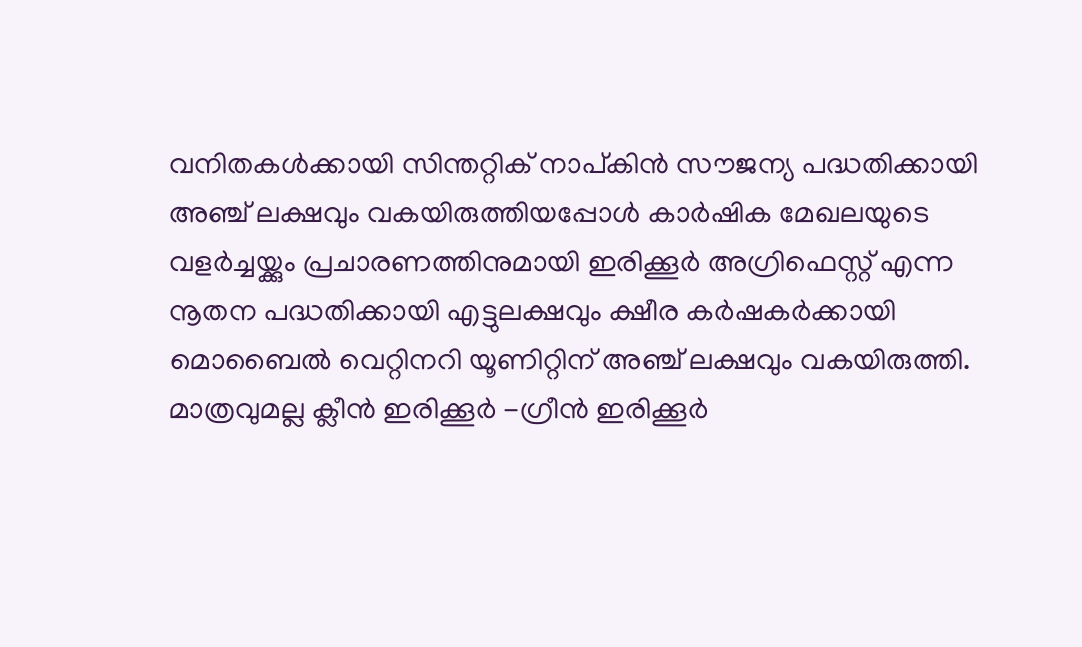വനിതകള്‍ക്കായി സിന്തറ്റിക് നാപ്കിന്‍ സൗജന്യ പദ്ധതിക്കായി അഞ്ച് ലക്ഷവും വകയിരുത്തിയപ്പോള്‍ കാര്‍ഷിക മേഖലയുടെ വളര്‍ച്ചയ്ക്കും പ്രചാരണത്തിനുമായി ഇരിക്കൂര്‍ അഗ്രിഫെസ്റ്റ് എന്ന നൂതന പദ്ധതിക്കായി എട്ടുലക്ഷവും ക്ഷീര കര്‍ഷകര്‍ക്കായി മൊബൈല്‍ വെറ്റിനറി യൂണിറ്റിന് അഞ്ച് ലക്ഷവും വകയിരുത്തി. മാത്രവുമല്ല ക്ലീന്‍ ഇരിക്കൂർ -ഗ്രീന്‍ ഇരിക്കൂര്‍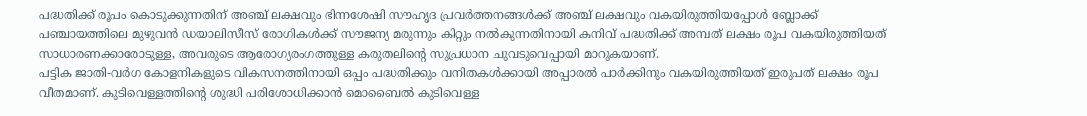പദ്ധതിക്ക് രൂപം കൊടുക്കുന്നതിന് അഞ്ച് ലക്ഷവും ഭിന്നശേഷി സൗഹൃദ പ്രവര്‍ത്തനങ്ങള്‍ക്ക് അഞ്ച് ലക്ഷവും വകയിരുത്തിയപ്പോള്‍ ബ്ലോക്ക് പഞ്ചായത്തിലെ മുഴുവന്‍ ഡയാലിസീസ് രോഗികള്‍ക്ക് സൗജന്യ മരുന്നും കിറ്റും നല്‍കുന്നതിനായി കനിവ് പദ്ധതിക്ക് അമ്പത് ലക്ഷം രൂപ വകയിരുത്തിയത് സാധാരണക്കാരോടുള്ള, അവരുടെ ആരോഗ്യരംഗത്തുള്ള കരുതലിന്റെ സുപ്രധാന ചുവടുവെപ്പായി മാറുകയാണ്.
പട്ടിക ജാതി-വര്‍ഗ കോളനികളുടെ വികസനത്തിനായി ഒപ്പം പദ്ധതിക്കും വനിതകള്‍ക്കായി അപ്പാരല്‍ പാര്‍ക്കിനും വകയിരുത്തിയത് ഇരുപത് ലക്ഷം രൂപ വീതമാണ്. കുടിവെള്ളത്തിന്റെ ശുദ്ധി പരിശോധിക്കാന്‍ മൊബൈല്‍ കുടിവെള്ള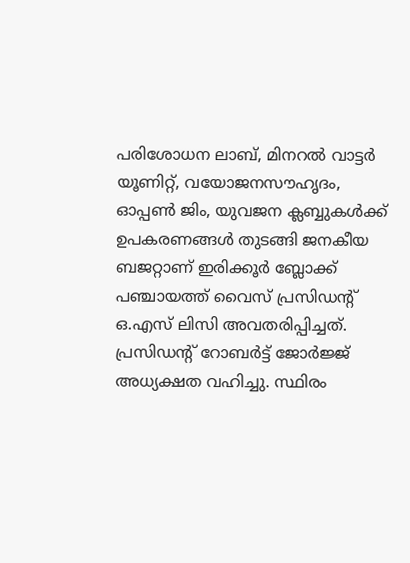പരിശോധന ലാബ്, മിനറല്‍ വാട്ടര്‍ യൂണിറ്റ്, വയോജനസൗഹൃദം, ഓപ്പണ്‍ ജിം, യുവജന ക്ലബ്ബുകള്‍ക്ക് ഉപകരണങ്ങള്‍ തുടങ്ങി ജനകീയ ബജറ്റാണ് ഇരിക്കൂര്‍ ബ്ലോക്ക് പഞ്ചായത്ത് വൈസ് പ്രസിഡന്റ് ഒ.എസ് ലിസി അവതരിപ്പിച്ചത്. പ്രസിഡന്റ് റോബര്‍ട്ട് ജോര്‍ജ്ജ് അധ്യക്ഷത വഹിച്ചു. സ്ഥിരം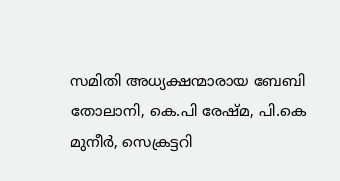സമിതി അധ്യക്ഷന്മാരായ ബേബി തോലാനി, കെ.പി രേഷ്മ, പി.കെ മുനീര്‍, സെക്രട്ടറി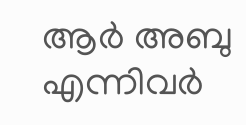ആര്‍ അബു എന്നിവര്‍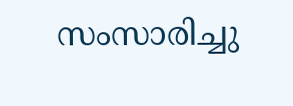സംസാരിച്ചു